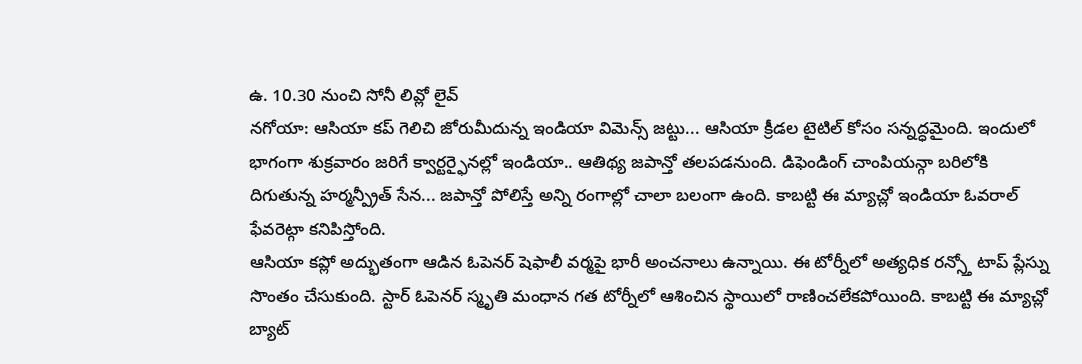ఉ. 10.30 నుంచి సోనీ లివ్లో లైవ్
నగోయా: ఆసియా కప్ గెలిచి జోరుమీదున్న ఇండియా విమెన్స్ జట్టు... ఆసియా క్రీడల టైటిల్ కోసం సన్నద్ధమైంది. ఇందులో భాగంగా శుక్రవారం జరిగే క్వార్టర్ఫైనల్లో ఇండియా.. ఆతిథ్య జపాన్తో తలపడనుంది. డిఫెండింగ్ చాంపియన్గా బరిలోకి దిగుతున్న హర్మన్ప్రీత్ సేన... జపాన్తో పోలిస్తే అన్ని రంగాల్లో చాలా బలంగా ఉంది. కాబట్టి ఈ మ్యాచ్లో ఇండియా ఓవరాల్ ఫేవరెట్గా కనిపిస్తోంది.
ఆసియా కప్లో అద్భుతంగా ఆడిన ఓపెనర్ షెఫాలీ వర్మపై భారీ అంచనాలు ఉన్నాయి. ఈ టోర్నీలో అత్యధిక రన్స్తో టాప్ ప్లేస్ను సొంతం చేసుకుంది. స్టార్ ఓపెనర్ స్మృతి మంధాన గత టోర్నీలో ఆశించిన స్థాయిలో రాణించలేకపోయింది. కాబట్టి ఈ మ్యాచ్లో బ్యాట్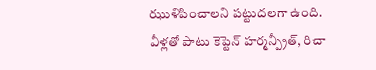ఝుళిపించాలని పట్టుదలగా ఉంది. వీళ్లతో పాటు కెప్టెన్ హర్మన్ప్రీత్, రిచా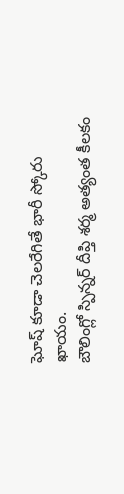ఘోష్ కూడా చెలరేగితే భారీ స్కోరు ఖాయం.
బౌలింగ్లో స్పిన్నర్ దీప్తి శర్మ అత్యంత కీలకం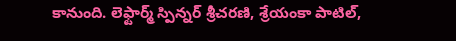కానుంది. లెఫ్టార్మ్ స్పిన్నర్ శ్రీచరణి, శ్రేయంకా పాటిల్,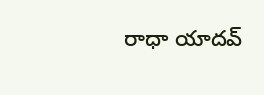రాధా యాదవ్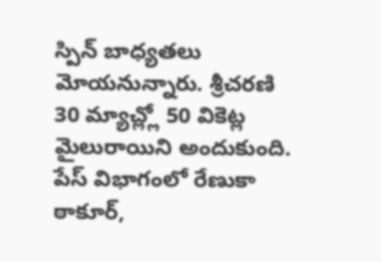స్పిన్ బాధ్యతలు మోయనున్నారు. శ్రీచరణి 30 మ్యాచ్ల్లో 50 వికెట్ల మైలురాయిని అందుకుంది. పేస్ విభాగంలో రేణుకా ఠాకూర్,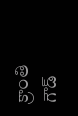క్రాంతి గౌడ్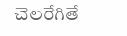చెలరేగితే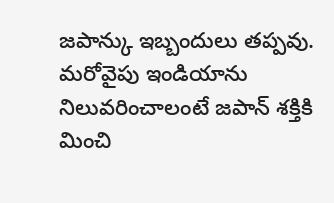జపాన్కు ఇబ్బందులు తప్పవు. మరోవైపు ఇండియాను నిలువరించాలంటే జపాన్ శక్తికి మించి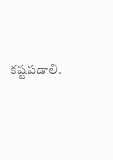కష్టపడాలి.